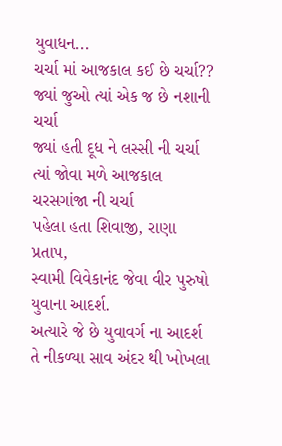યુવાધન...
ચર્ચા માં આજકાલ કઈ છે ચર્ચા??
જ્યાં જુઓ ત્યાં એક જ છે નશાની ચર્ચા
જ્યાં હતી દૂધ ને લસ્સી ની ચર્ચા
ત્યાં જોવા મળે આજકાલ ચરસગાંજા ની ચર્ચા
પહેલા હતા શિવાજી, રાણા પ્રતાપ,
સ્વામી વિવેકાનંદ જેવા વીર પુરુષો યુવાના આદર્શ.
અત્યારે જે છે યુવાવર્ગ ના આદર્શ તે નીકળ્યા સાવ અંદર થી ખોખલા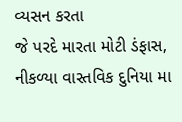વ્યસન કરતા
જે પરદે મારતા મોટી ડંફાસ,
નીકળ્યા વાસ્તવિક દુનિયા મા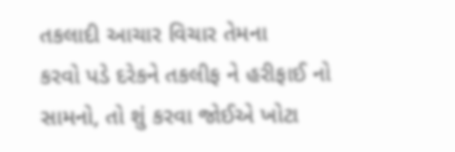તકલાદી આચાર વિચાર તેમના
કરવો પડે દરેકને તકલીફ ને હરીફાઈ નો
સામનો, તો શું કરવા જોઈએ ખોટા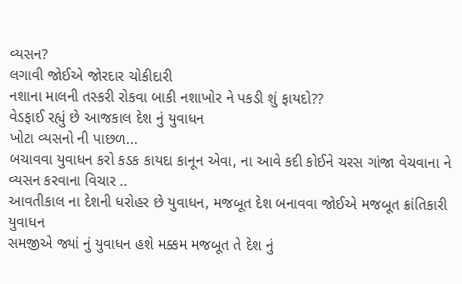વ્યસન?
લગાવી જોઈએ જોરદાર ચોકીદારી
નશાના માલની તસ્કરી રોકવા બાકી નશાખોર ને પકડી શું ફાયદો??
વેડફાઈ રહ્યું છે આજકાલ દેશ નું યુવાધન
ખોટા વ્યસનો ની પાછળ...
બચાવવા યુવાધન કરો કડક કાયદા કાનૂન એવા, ના આવે કદી કોઈને ચરસ ગાંજા વેચવાના ને વ્યસન કરવાના વિચાર ..
આવતીકાલ ના દેશની ધરોહર છે યુવાધન, મજબૂત દેશ બનાવવા જોઈએ મજબૂત ક્રાંતિકારી યુવાધન
સમજીએ જ્યાં નું યુવાધન હશે મક્કમ મજબૂત તે દેશ નું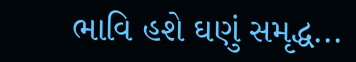ભાવિ હશે ઘણું સમૃદ્ધ...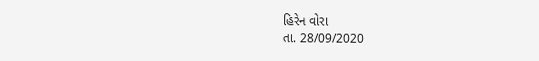હિરેન વોરા
તા. 28/09/2020